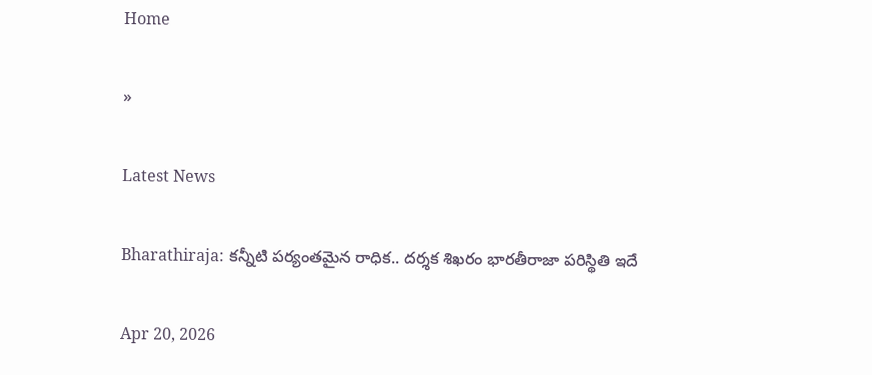Home

»

Latest News

Bharathiraja: కన్నీటి పర్యంతమైన రాధిక.. దర్శక శిఖరం భారతీరాజా పరిస్థితి ఇదే

Apr 20, 2026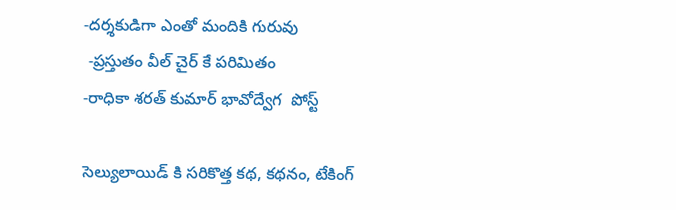-దర్శకుడిగా ఎంతో మందికి గురువు
 -ప్రస్తుతం వీల్ చైర్ కే పరిమితం
-రాధికా శరత్ కుమార్ భావోద్వేగ  పోస్ట్

సెల్యులాయిడ్ కి సరికొత్త కథ, కథనం, టేకింగ్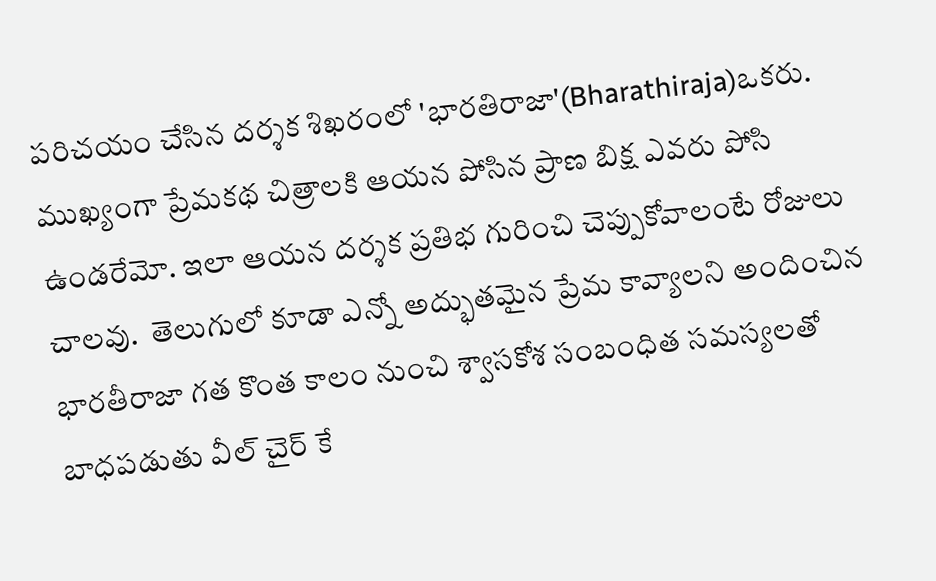పరిచయం చేసిన దర్శక శిఖరంలో 'భారతిరాజా'(Bharathiraja)ఒకరు. ముఖ్యంగా ప్రేమకథ చిత్రాలకి ఆయన పోసిన ప్రాణ బిక్ష ఎవరు పోసి ఉండరేమో. ఇలా ఆయన దర్శక ప్రతిభ గురించి చెప్పుకోవాలంటే రోజులు చాలవు.  తెలుగులో కూడా ఎన్నో అద్భుతమైన ప్రేమ కావ్యాలని అందించిన భారతీరాజా గత కొంత కాలం నుంచి శ్వాసకోశ సంబంధిత సమస్యలతో బాధపడుతు వీల్ చైర్ కే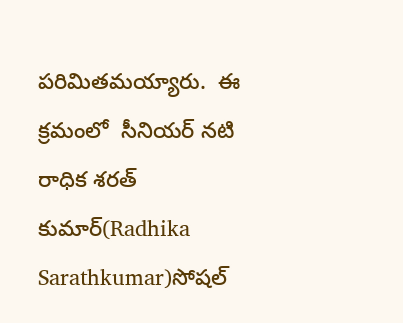పరిమితమయ్యారు.  ఈ క్రమంలో  సీనియర్ నటి రాధిక శరత్ కుమార్(Radhika Sarathkumar)సోషల్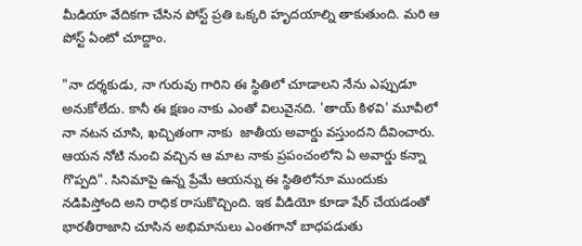మీడియా వేదికగా చేసిన పోస్ట్ ప్రతి ఒక్కరి హృదయాల్ని తాకుతుంది. మరి ఆ పోస్ట్ ఏంటో చూద్దాం.

"నా దర్శకుడు, నా గురువు గారిని ఈ స్థితిలో చూడాలని నేను ఎప్పుడూ అనుకోలేదు. కానీ ఈ క్షణం నాకు ఎంతో విలువైనది. 'తాయ్ కిళవి' మూవీలో నా నటన చూసి, ఖచ్చితంగా నాకు  జాతీయ అవార్డు వస్తుందని దీవించారు. ఆయన నోటి నుంచి వచ్చిన ఆ మాట నాకు ప్రపంచంలోని ఏ అవార్డు కన్నా గొప్పది". సినిమాపై ఉన్న ప్రేమే ఆయన్ను ఈ స్థితిలోనూ ముందుకు నడిపిస్తోంది అని రాధిక రాసుకొచ్చింది. ఇక వీడియో కూడా షేర్ చేయడంతో భారతీరాజాని చూసిన అభిమానులు ఎంతగానో బాధపడుతు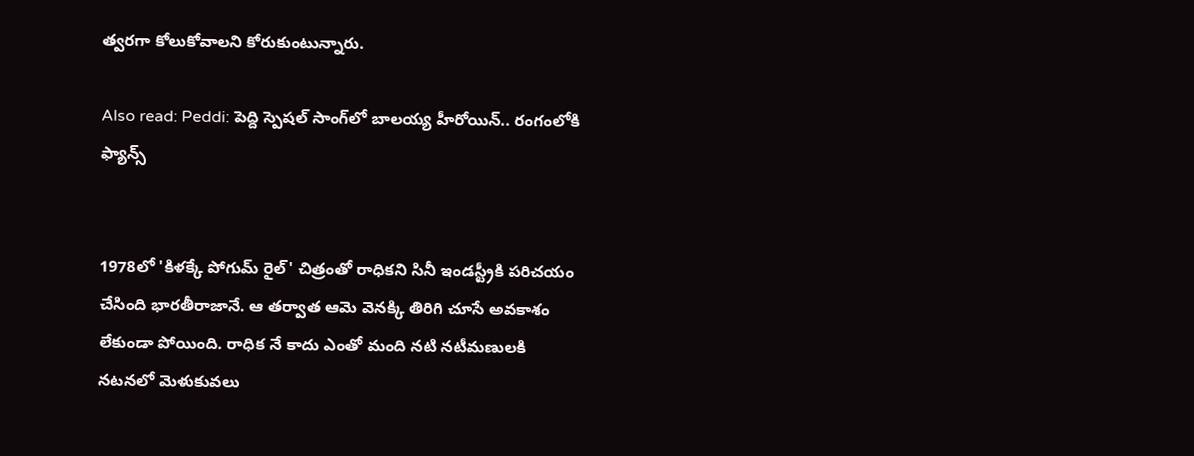త్వరగా కోలుకోవాలని కోరుకుంటున్నారు.

Also read: Peddi: పెద్ది స్పెషల్ సాంగ్‌లో బాలయ్య హీరోయిన్.. రంగంలోకి ఫ్యాన్స్


1978లో 'కిళక్కే పోగుమ్ రైల్' చిత్రంతో రాధికని సినీ ఇండస్ట్రీకి పరిచయం చేసింది భారతీరాజానే. ఆ తర్వాత ఆమె వెనక్కి తిరిగి చూసే అవకాశం లేకుండా పోయింది. రాధిక నే కాదు ఎంతో మంది నటి నటీమణులకి నటనలో మెళుకువలు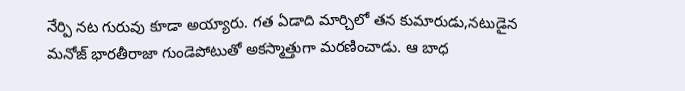నేర్పి నట గురువు కూడా అయ్యారు. గత ఏడాది మార్చిలో తన కుమారుడు,నటుడైన  మనోజ్ భారతీరాజా గుండెపోటుతో అకస్మాత్తుగా మరణించాడు. ఆ బాధ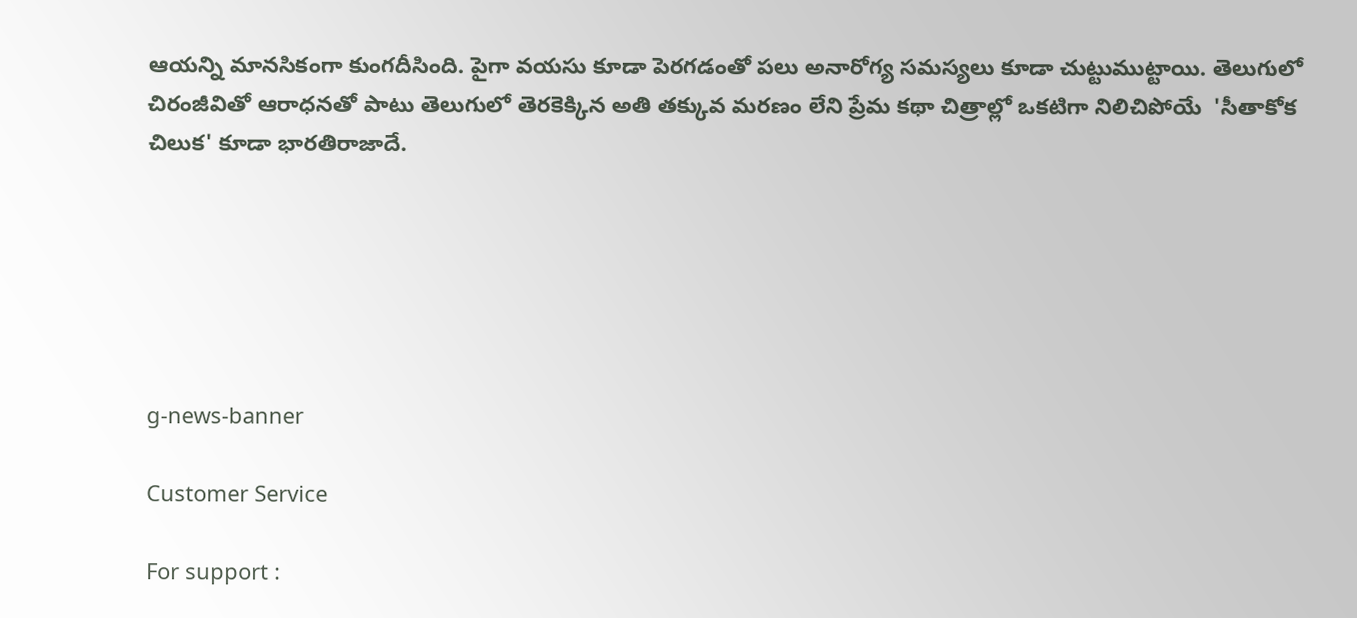ఆయన్ని మానసికంగా కుంగదీసింది. పైగా వయసు కూడా పెరగడంతో పలు అనారోగ్య సమస్యలు కూడా చుట్టుముట్టాయి. తెలుగులో చిరంజీవితో ఆరాధనతో పాటు తెలుగులో తెరకెక్కిన అతి తక్కువ మరణం లేని ప్రేమ కథా చిత్రాల్లో ఒకటిగా నిలిచిపోయే  'సీతాకోక చిలుక' కూడా భారతిరాజాదే.






g-news-banner

Customer Service

For support :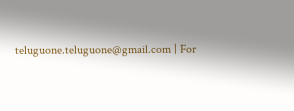teluguone.teluguone@gmail.com | For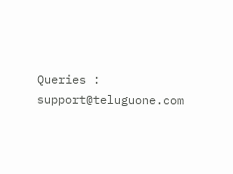Queries : support@teluguone.com